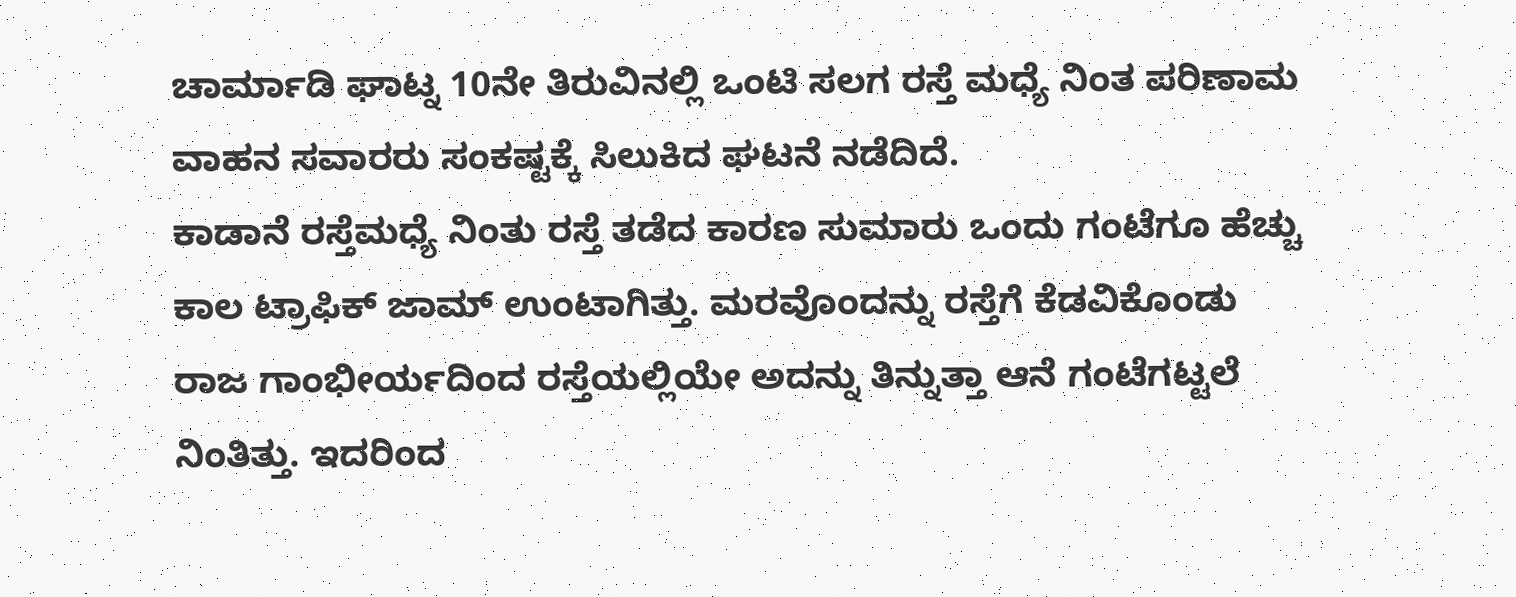ಚಾರ್ಮಾಡಿ ಘಾಟ್ನ 10ನೇ ತಿರುವಿನಲ್ಲಿ ಒಂಟಿ ಸಲಗ ರಸ್ತೆ ಮಧ್ಯೆ ನಿಂತ ಪರಿಣಾಮ ವಾಹನ ಸವಾರರು ಸಂಕಷ್ಟಕ್ಕೆ ಸಿಲುಕಿದ ಘಟನೆ ನಡೆದಿದೆ.
ಕಾಡಾನೆ ರಸ್ತೆಮಧ್ಯೆ ನಿಂತು ರಸ್ತೆ ತಡೆದ ಕಾರಣ ಸುಮಾರು ಒಂದು ಗಂಟೆಗೂ ಹೆಚ್ಚು ಕಾಲ ಟ್ರಾಫಿಕ್ ಜಾಮ್ ಉಂಟಾಗಿತ್ತು. ಮರವೊಂದನ್ನು ರಸ್ತೆಗೆ ಕೆಡವಿಕೊಂಡು ರಾಜ ಗಾಂಭೀರ್ಯದಿಂದ ರಸ್ತೆಯಲ್ಲಿಯೇ ಅದನ್ನು ತಿನ್ನುತ್ತಾ ಆನೆ ಗಂಟೆಗಟ್ಟಲೆ ನಿಂತಿತ್ತು. ಇದರಿಂದ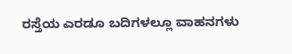ರಸ್ತೆಯ ಎರಡೂ ಬದಿಗಳಲ್ಲೂ ವಾಹನಗಳು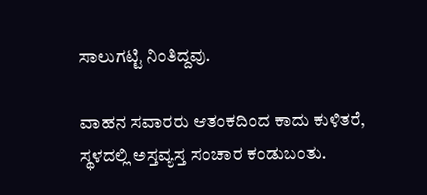ಸಾಲುಗಟ್ಟಿ ನಿಂತಿದ್ದವು.

ವಾಹನ ಸವಾರರು ಆತಂಕದಿಂದ ಕಾದು ಕುಳಿತರೆ, ಸ್ಥಳದಲ್ಲಿ ಅಸ್ತವ್ಯಸ್ತ ಸಂಚಾರ ಕಂಡುಬಂತು.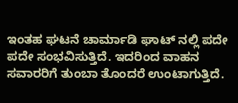ಇಂತಹ ಘಟನೆ ಚಾರ್ಮಾಡಿ ಘಾಟ್ ನಲ್ಲಿ ಪದೇ ಪದೇ ಸಂಭವಿಸುತ್ತಿದೆ. ಇದರಿಂದ ವಾಹನ ಸವಾರರಿಗೆ ತುಂಬಾ ತೊಂದರೆ ಉಂಟಾಗುತ್ತಿದೆ.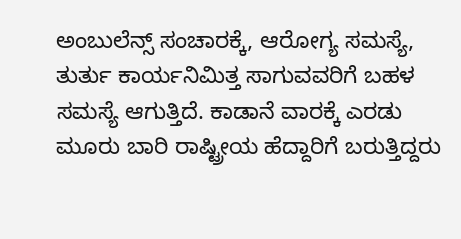ಅಂಬುಲೆನ್ಸ್ ಸಂಚಾರಕ್ಕೆ, ಆರೋಗ್ಯ ಸಮಸ್ಯೆ, ತುರ್ತು ಕಾರ್ಯನಿಮಿತ್ತ ಸಾಗುವವರಿಗೆ ಬಹಳ ಸಮಸ್ಯೆ ಆಗುತ್ತಿದೆ. ಕಾಡಾನೆ ವಾರಕ್ಕೆ ಎರಡು ಮೂರು ಬಾರಿ ರಾಷ್ಟ್ರೀಯ ಹೆದ್ದಾರಿಗೆ ಬರುತ್ತಿದ್ದರು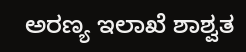ಅರಣ್ಯ ಇಲಾಖೆ ಶಾಶ್ವತ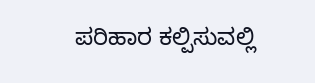ಪರಿಹಾರ ಕಲ್ಪಿಸುವಲ್ಲಿ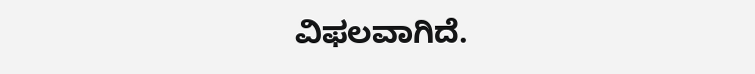ವಿಫಲವಾಗಿದೆ.